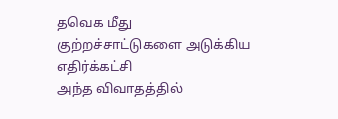தவெக மீது குற்றச்சாட்டுகளை அடுக்கிய எதிர்க்கட்சி
அந்த விவாதத்தில்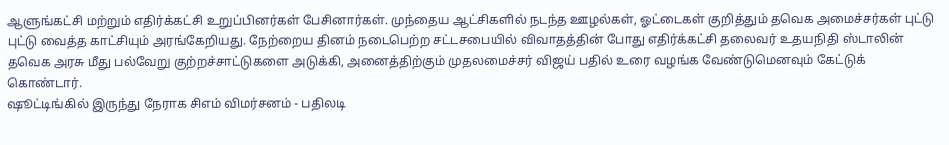ஆளுங்கட்சி மற்றும் எதிர்க்கட்சி உறுப்பினர்கள் பேசினார்கள். முந்தைய ஆட்சிகளில் நடந்த ஊழல்கள், ஓட்டைகள் குறித்தும் தவெக அமைச்சர்கள் புட்டு புட்டு வைத்த காட்சியும் அரங்கேறியது. நேற்றைய தினம் நடைபெற்ற சட்டசபையில் விவாதத்தின் போது எதிர்க்கட்சி தலைவர் உதயநிதி ஸ்டாலின் தவெக அரசு மீது பல்வேறு குற்றச்சாட்டுகளை அடுக்கி, அனைத்திற்கும் முதலமைச்சர் விஜய் பதில் உரை வழங்க வேண்டுமெனவும் கேட்டுக் கொண்டார்.
ஷூட்டிங்கில் இருந்து நேராக சிஎம் விமர்சனம் - பதிலடி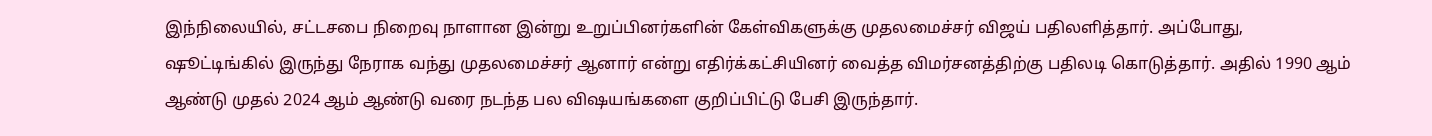இந்நிலையில், சட்டசபை நிறைவு நாளான இன்று உறுப்பினர்களின் கேள்விகளுக்கு முதலமைச்சர் விஜய் பதிலளித்தார். அப்போது, ஷூட்டிங்கில் இருந்து நேராக வந்து முதலமைச்சர் ஆனார் என்று எதிர்க்கட்சியினர் வைத்த விமர்சனத்திற்கு பதிலடி கொடுத்தார். அதில் 1990 ஆம் ஆண்டு முதல் 2024 ஆம் ஆண்டு வரை நடந்த பல விஷயங்களை குறிப்பிட்டு பேசி இருந்தார்.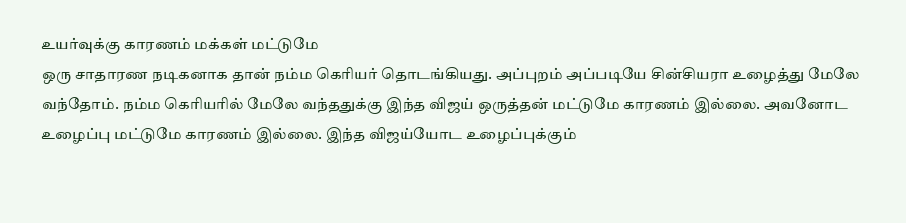உயர்வுக்கு காரணம் மக்கள் மட்டுமே
ஒரு சாதாரண நடிகனாக தான் நம்ம கெரியர் தொடங்கியது. அப்புறம் அப்படியே சின்சியரா உழைத்து மேலே வந்தோம். நம்ம கெரியரில் மேலே வந்ததுக்கு இந்த விஜய் ஒருத்தன் மட்டுமே காரணம் இல்லை. அவனோட உழைப்பு மட்டுமே காரணம் இல்லை. இந்த விஜய்யோட உழைப்புக்கும்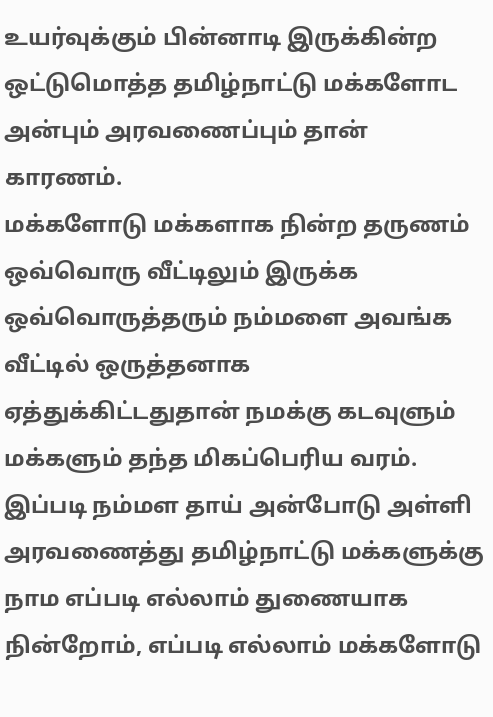உயர்வுக்கும் பின்னாடி இருக்கின்ற ஒட்டுமொத்த தமிழ்நாட்டு மக்களோட அன்பும் அரவணைப்பும் தான் காரணம்.
மக்களோடு மக்களாக நின்ற தருணம்
ஒவ்வொரு வீட்டிலும் இருக்க ஒவ்வொருத்தரும் நம்மளை அவங்க வீட்டில் ஒருத்தனாக ஏத்துக்கிட்டதுதான் நமக்கு கடவுளும் மக்களும் தந்த மிகப்பெரிய வரம். இப்படி நம்மள தாய் அன்போடு அள்ளி அரவணைத்து தமிழ்நாட்டு மக்களுக்கு நாம எப்படி எல்லாம் துணையாக நின்றோம், எப்படி எல்லாம் மக்களோடு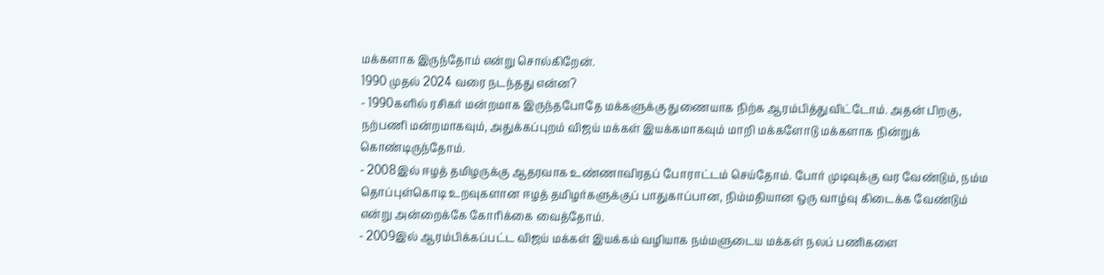மக்களாக இருந்தோம் என்று சொல்கிறேன்.
1990 முதல் 2024 வரை நடந்தது என்ன?
- 1990களில் ரசிகர் மன்றமாக இருந்தபோதே மக்களுக்கு துணையாக நிற்க ஆரம்பித்துவிட்டோம். அதன் பிறகு, நற்பணி மன்றமாகவும், அதுக்கப்புறம் விஜய் மக்கள் இயக்கமாகவும் மாறி மக்களோடு மக்களாக நின்றுக் கொண்டிருந்தோம்.
- 2008இல் ஈழத் தமிழருக்கு ஆதரவாக உண்ணாவிரதப் போராட்டம் செய்தோம். போர் முடிவுக்கு வர வேண்டும், நம்ம தொப்புள்கொடி உறவுகளான ஈழத் தமிழர்களுக்குப் பாதுகாப்பான, நிம்மதியான ஒரு வாழ்வு கிடைக்க வேண்டும் என்று அன்றைக்கே கோரிக்கை வைத்தோம்.
- 2009இல் ஆரம்பிக்கப்பட்ட விஜய் மக்கள் இயக்கம் வழியாக நம்மளுடைய மக்கள் நலப் பணிகளை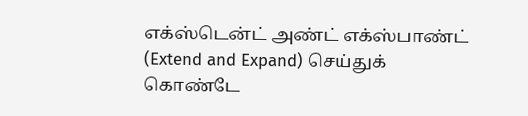எக்ஸ்டென்ட் அண்ட் எக்ஸ்பாண்ட் (Extend and Expand) செய்துக் கொண்டே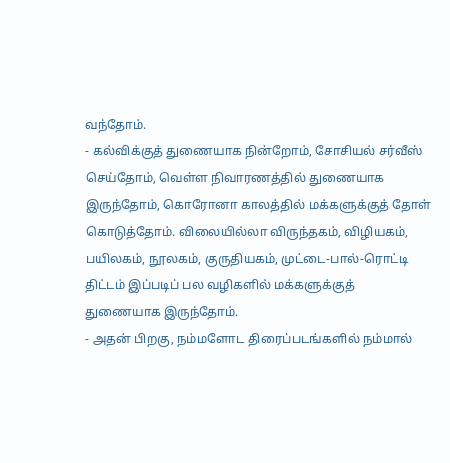வந்தோம்.
- கல்விக்குத் துணையாக நின்றோம், சோசியல் சர்வீஸ் செய்தோம், வெள்ள நிவாரணத்தில் துணையாக இருந்தோம், கொரோனா காலத்தில் மக்களுக்குத் தோள் கொடுத்தோம். விலையில்லா விருந்தகம், விழியகம், பயிலகம், நூலகம், குருதியகம், முட்டை-பால்-ரொட்டி திட்டம் இப்படிப் பல வழிகளில் மக்களுக்குத் துணையாக இருந்தோம்.
- அதன் பிறகு, நம்மளோட திரைப்படங்களில் நம்மால்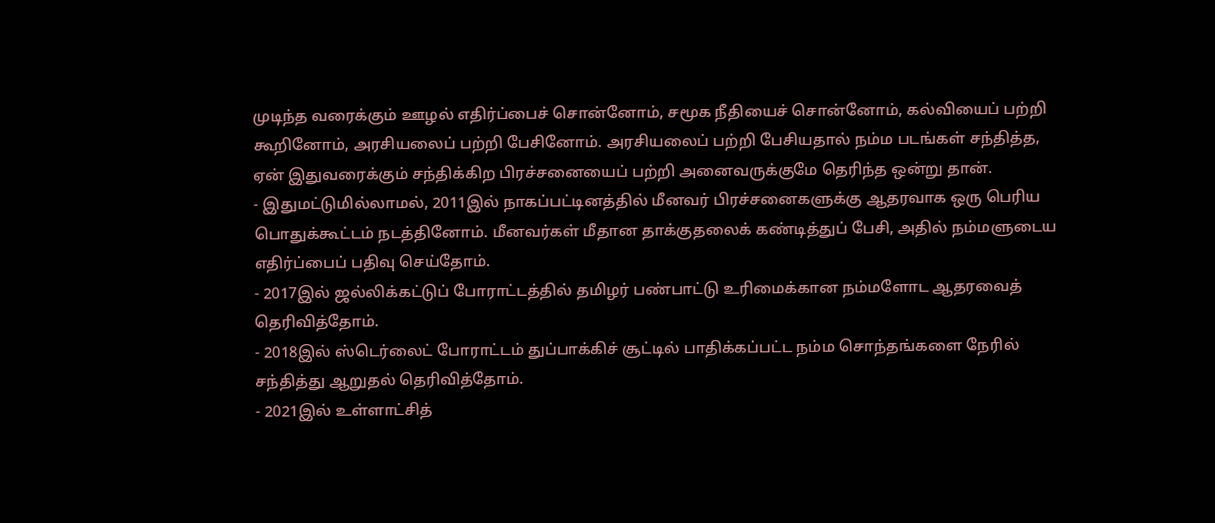முடிந்த வரைக்கும் ஊழல் எதிர்ப்பைச் சொன்னோம், சமூக நீதியைச் சொன்னோம், கல்வியைப் பற்றி கூறினோம், அரசியலைப் பற்றி பேசினோம். அரசியலைப் பற்றி பேசியதால் நம்ம படங்கள் சந்தித்த, ஏன் இதுவரைக்கும் சந்திக்கிற பிரச்சனையைப் பற்றி அனைவருக்குமே தெரிந்த ஒன்று தான்.
- இதுமட்டுமில்லாமல், 2011இல் நாகப்பட்டினத்தில் மீனவர் பிரச்சனைகளுக்கு ஆதரவாக ஒரு பெரிய பொதுக்கூட்டம் நடத்தினோம். மீனவர்கள் மீதான தாக்குதலைக் கண்டித்துப் பேசி, அதில் நம்மளுடைய எதிர்ப்பைப் பதிவு செய்தோம்.
- 2017இல் ஜல்லிக்கட்டுப் போராட்டத்தில் தமிழர் பண்பாட்டு உரிமைக்கான நம்மளோட ஆதரவைத் தெரிவித்தோம்.
- 2018இல் ஸ்டெர்லைட் போராட்டம் துப்பாக்கிச் சூட்டில் பாதிக்கப்பட்ட நம்ம சொந்தங்களை நேரில் சந்தித்து ஆறுதல் தெரிவித்தோம்.
- 2021இல் உள்ளாட்சித்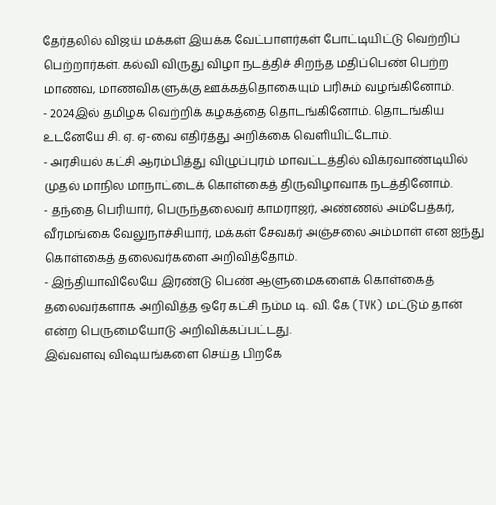தேர்தலில் விஜய் மக்கள் இயக்க வேட்பாளர்கள் போட்டியிட்டு வெற்றிப் பெற்றார்கள். கல்வி விருது விழா நடத்திச் சிறந்த மதிப்பெண் பெற்ற மாணவ, மாணவிகளுக்கு ஊக்கத்தொகையும் பரிசும் வழங்கினோம்.
- 2024இல் தமிழக வெற்றிக் கழகத்தை தொடங்கினோம். தொடங்கிய உடனேயே சி. ஏ. ஏ-வை எதிர்த்து அறிக்கை வெளியிட்டோம்.
- அரசியல் கட்சி ஆரம்பித்து விழுப்புரம் மாவட்டத்தில் விக்ரவாண்டியில் முதல் மாநில மாநாட்டைக் கொள்கைத் திருவிழாவாக நடத்தினோம்.
- தந்தை பெரியார், பெருந்தலைவர் காமராஜர், அண்ணல் அம்பேத்கர், வீரமங்கை வேலுநாச்சியார், மக்கள் சேவகர் அஞ்சலை அம்மாள் என ஐந்து கொள்கைத் தலைவர்களை அறிவித்தோம்.
- இந்தியாவிலேயே இரண்டு பெண் ஆளுமைகளைக் கொள்கைத் தலைவர்களாக அறிவித்த ஒரே கட்சி நம்ம டி. வி. கே (TVK) மட்டும் தான் என்ற பெருமையோடு அறிவிக்கப்பட்டது.
இவ்வளவு விஷயங்களை செய்த பிறகே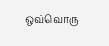ஒவ்வொரு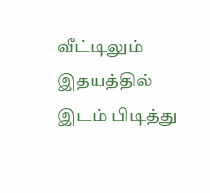வீட்டிலும் இதயத்தில் இடம் பிடித்து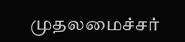முதலமைச்சர்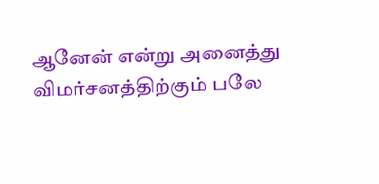ஆனேன் என்று அனைத்து விமர்சனத்திற்கும் பலே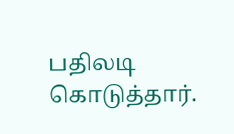பதிலடி கொடுத்தார்.